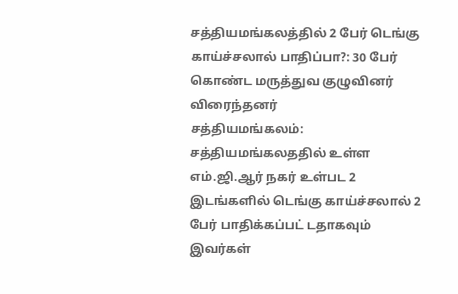சத்தியமங்கலத்தில் 2 பேர் டெங்கு காய்ச்சலால் பாதிப்பா?: 30 பேர் கொண்ட மருத்துவ குழுவினர் விரைந்தனர்
சத்தியமங்கலம்:
சத்தியமங்கலததில் உள்ள எம்.ஜி.ஆர் நகர் உள்பட 2 இடங்களில் டெங்கு காய்ச்சலால் 2 பேர் பாதிக்கப்பட் டதாகவும் இவர்கள்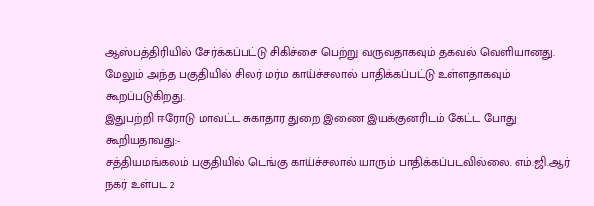ஆஸ்பத்திரியில் சேர்க்கப்பட்டு சிகிச்சை பெற்று வருவதாகவும் தகவல் வெளியானது.
மேலும் அந்த பகுதியில் சிலர் மர்ம காய்ச்சலால் பாதிக்கப்பட்டு உள்ளதாகவும் கூறப்படுகிறது.
இதுபற்றி ஈரோடு மாவட்ட சுகாதார துறை இணை இயக்குனரிடம் கேட்ட போது கூறியதாவது:-
சத்தியமங்கலம் பகுதியில் டெங்கு காய்ச்சலால் யாரும் பாதிக்கப்படவில்லை. எம்.ஜி.ஆர் நகர் உள்பட 2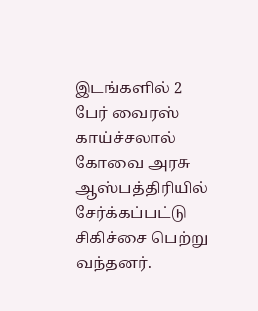இடங்களில் 2 பேர் வைரஸ் காய்ச்சலால் கோவை அரசு ஆஸ்பத்திரியில் சேர்க்கப்பட்டு சிகிச்சை பெற்று வந்தனர்.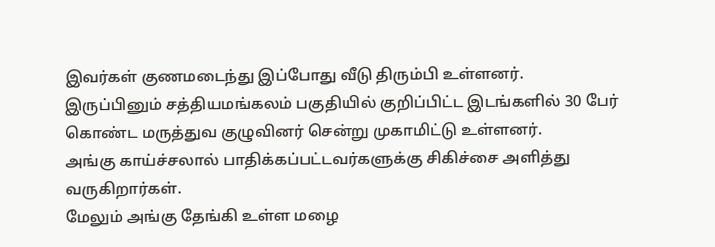இவர்கள் குணமடைந்து இப்போது வீடு திரும்பி உள்ளனர்.
இருப்பினும் சத்தியமங்கலம் பகுதியில் குறிப்பிட்ட இடங்களில் 30 பேர் கொண்ட மருத்துவ குழுவினர் சென்று முகாமிட்டு உள்ளனர்.
அங்கு காய்ச்சலால் பாதிக்கப்பட்டவர்களுக்கு சிகிச்சை அளித்து வருகிறார்கள்.
மேலும் அங்கு தேங்கி உள்ள மழை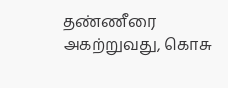தண்ணீரை அகற்றுவது, கொசு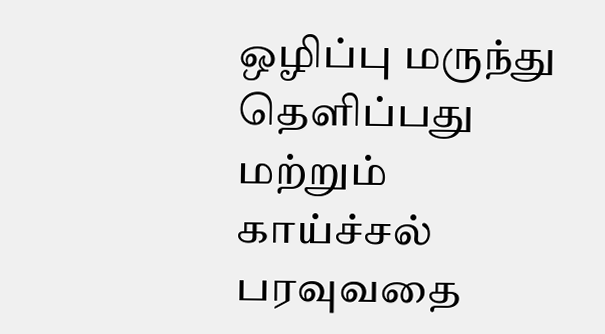ஒழிப்பு மருந்து தெளிப்பது மற்றும் காய்ச்சல் பரவுவதை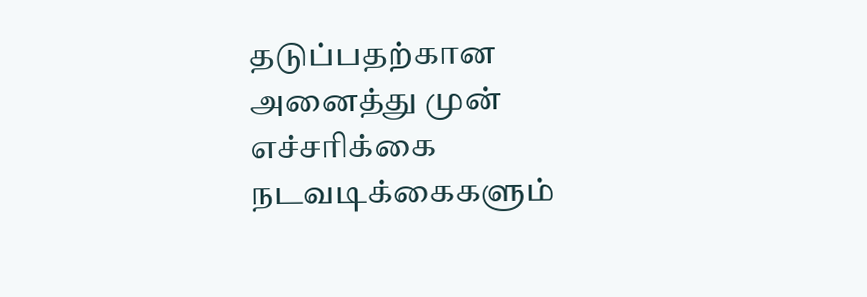தடுப்பதற்கான அனைத்து முன் எச்சரிக்கை நடவடிக்கைகளும்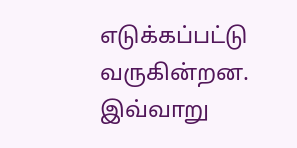எடுக்கப்பட்டு வருகின்றன.
இவ்வாறு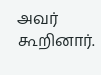அவர் கூறினார்.